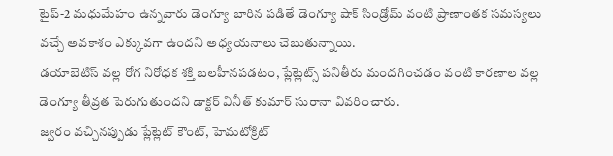టైప్-2 మధుమేహం ఉన్నవారు డెంగ్యూ బారిన పడితే డెంగ్యూ షాక్ సిండ్రోమ్ వంటి ప్రాణాంతక సమస్యలు వచ్చే అవకాశం ఎక్కువగా ఉందని అధ్యయనాలు చెబుతున్నాయి.
డయాబెటిస్ వల్ల రోగ నిరోధక శక్తి బలహీనపడటం, ప్లేట్లెట్స్ పనితీరు మందగించడం వంటి కారణాల వల్ల డెంగ్యూ తీవ్రత పెరుగుతుందని డాక్టర్ వినీత్ కుమార్ సురానా వివరించారు.
జ్వరం వచ్చినప్పుడు ప్లేట్లెట్ కౌంట్, హెమటోక్రిట్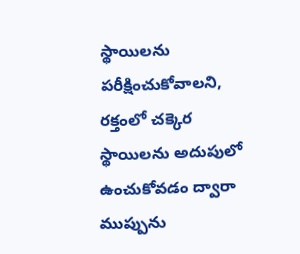స్థాయిలను పరీక్షించుకోవాలని, రక్తంలో చక్కెర స్థాయిలను అదుపులో ఉంచుకోవడం ద్వారా ముప్పును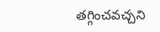తగ్గించవచ్చని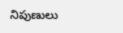నిపుణులు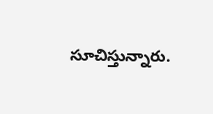సూచిస్తున్నారు.